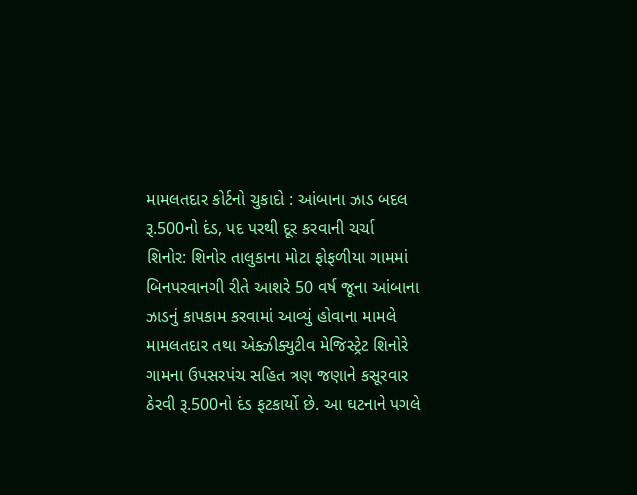મામલતદાર કોર્ટનો ચુકાદો : આંબાના ઝાડ બદલ રૂ.500નો દંડ, પદ પરથી દૂર કરવાની ચર્ચા
શિનોર: શિનોર તાલુકાના મોટા ફોફળીયા ગામમાં બિનપરવાનગી રીતે આશરે 50 વર્ષ જૂના આંબાના ઝાડનું કાપકામ કરવામાં આવ્યું હોવાના મામલે મામલતદાર તથા એક્ઝીક્યુટીવ મેજિસ્ટ્રેટ શિનોરે ગામના ઉપસરપંચ સહિત ત્રણ જણાને કસૂરવાર ઠેરવી રૂ.500નો દંડ ફટકાર્યો છે. આ ઘટનાને પગલે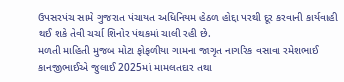ઉપસરપંચ સામે ગુજરાત પંચાયત અધિનિયમ હેઠળ હોદ્દા પરથી દૂર કરવાની કાર્યવાહી થઈ શકે તેવી ચર્ચા શિનોર પંથકમાં ચાલી રહી છે.
મળતી માહિતી મુજબ મોટા ફોફળીયા ગામના જાગૃત નાગરિક વસાવા રમેશભાઈ કાનજીભાઈએ જુલાઈ 2025માં મામલતદાર તથા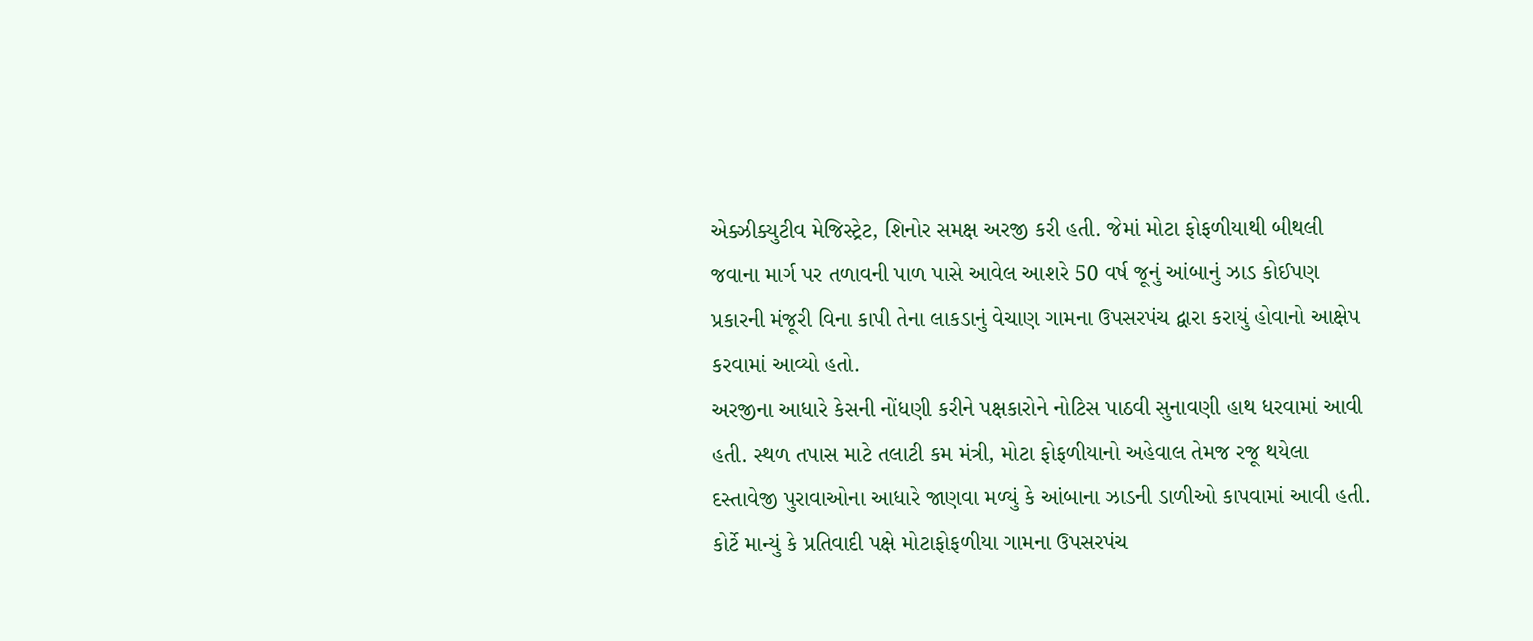એક્ઝીક્યુટીવ મેજિસ્ટ્રેટ, શિનોર સમક્ષ અરજી કરી હતી. જેમાં મોટા ફોફળીયાથી બીથલી જવાના માર્ગ પર તળાવની પાળ પાસે આવેલ આશરે 50 વર્ષ જૂનું આંબાનું ઝાડ કોઈપણ પ્રકારની મંજૂરી વિના કાપી તેના લાકડાનું વેચાણ ગામના ઉપસરપંચ દ્વારા કરાયું હોવાનો આક્ષેપ કરવામાં આવ્યો હતો.
અરજીના આધારે કેસની નોંધણી કરીને પક્ષકારોને નોટિસ પાઠવી સુનાવણી હાથ ધરવામાં આવી હતી. સ્થળ તપાસ માટે તલાટી કમ મંત્રી, મોટા ફોફળીયાનો અહેવાલ તેમજ રજૂ થયેલા દસ્તાવેજી પુરાવાઓના આધારે જાણવા મળ્યું કે આંબાના ઝાડની ડાળીઓ કાપવામાં આવી હતી.
કોર્ટે માન્યું કે પ્રતિવાદી પક્ષે મોટાફોફળીયા ગામના ઉપસરપંચ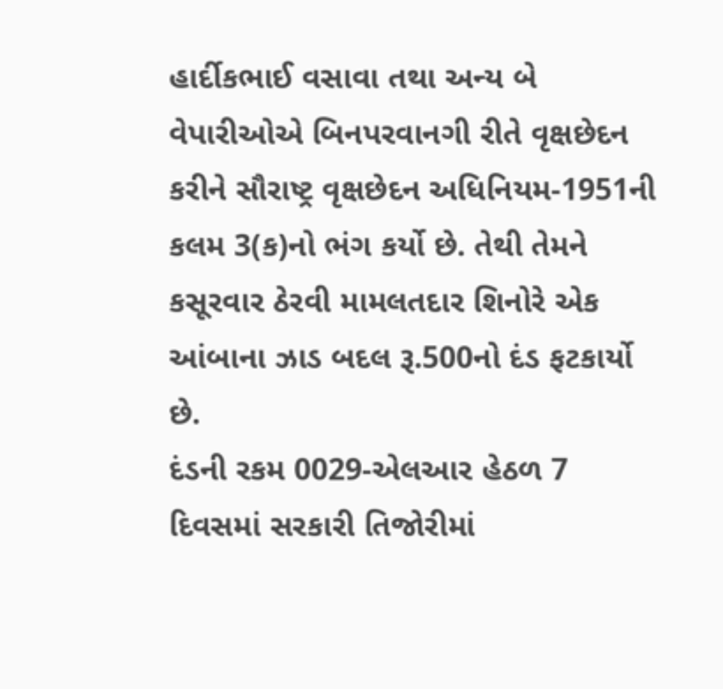હાર્દીકભાઈ વસાવા તથા અન્ય બે વેપારીઓએ બિનપરવાનગી રીતે વૃક્ષછેદન કરીને સૌરાષ્ટ્ર વૃક્ષછેદન અધિનિયમ-1951ની કલમ 3(ક)નો ભંગ કર્યો છે. તેથી તેમને કસૂરવાર ઠેરવી મામલતદાર શિનોરે એક આંબાના ઝાડ બદલ રૂ.500નો દંડ ફટકાર્યો છે.
દંડની રકમ 0029-એલઆર હેઠળ 7 દિવસમાં સરકારી તિજોરીમાં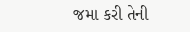જમા કરી તેની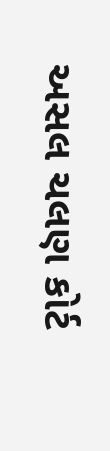અસલ ચલણ કોર્ટ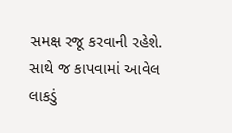સમક્ષ રજૂ કરવાની રહેશે. સાથે જ કાપવામાં આવેલ લાકડું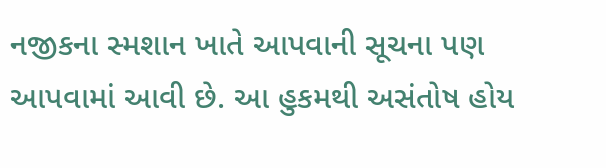નજીકના સ્મશાન ખાતે આપવાની સૂચના પણ આપવામાં આવી છે. આ હુકમથી અસંતોષ હોય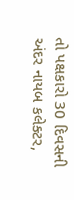તો પક્ષકારો 30 દિવસની અંદર નાયબ કલેક્ટર,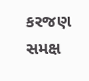કરજણ સમક્ષ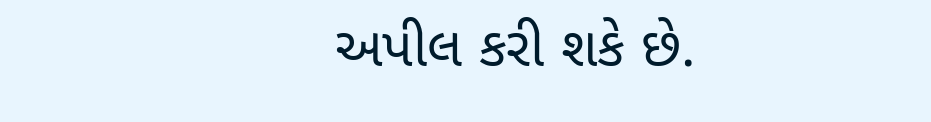અપીલ કરી શકે છે.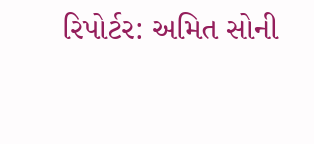રિપોર્ટર: અમિત સોની